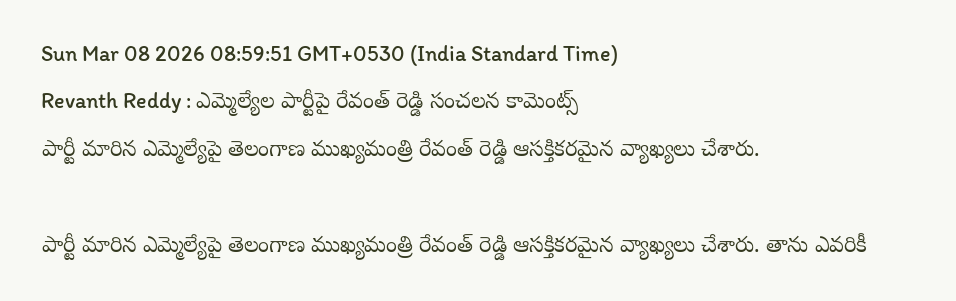Sun Mar 08 2026 08:59:51 GMT+0530 (India Standard Time)
Revanth Reddy : ఎమ్మెల్యేల పార్టీపై రేవంత్ రెడ్డి సంచలన కామెంట్స్
పార్టీ మారిన ఎమ్మెల్యేపై తెలంగాణ ముఖ్యమంత్రి రేవంత్ రెడ్డి ఆసక్తికరమైన వ్యాఖ్యలు చేశారు.

పార్టీ మారిన ఎమ్మెల్యేపై తెలంగాణ ముఖ్యమంత్రి రేవంత్ రెడ్డి ఆసక్తికరమైన వ్యాఖ్యలు చేశారు. తాను ఎవరికీ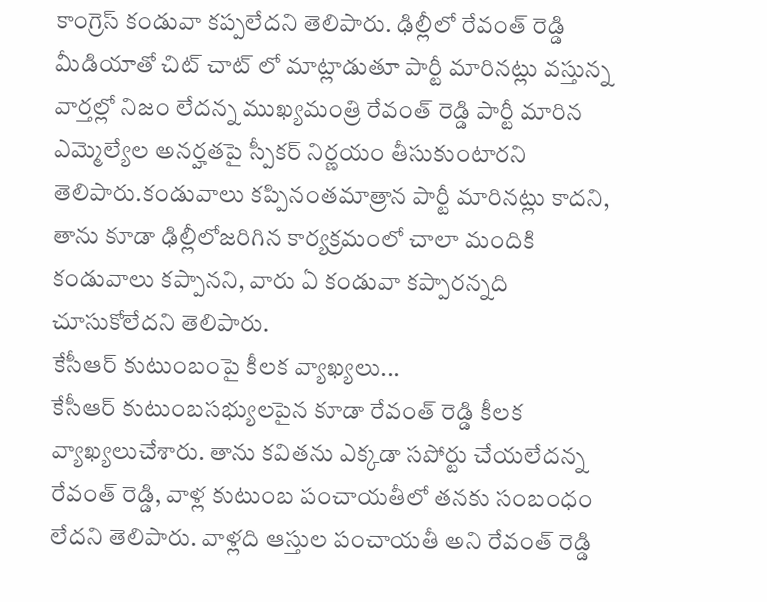కాంగ్రెస్ కండువా కప్పలేదని తెలిపారు. ఢిల్లీలో రేవంత్ రెడ్డి మీడియాతో చిట్ చాట్ లో మాట్లాడుతూ పార్టీ మారినట్లు వస్తున్న వార్తల్లో నిజం లేదన్న ముఖ్యమంత్రి రేవంత్ రెడ్డి పార్టీ మారిన ఎమ్మెల్యేల అనర్హతపై స్పీకర్ నిర్ణయం తీసుకుంటారని తెలిపారు.కండువాలు కప్పినంతమాత్రాన పార్టీ మారినట్లు కాదని, తాను కూడా ఢిల్లీలోజరిగిన కార్యక్రమంలో చాలా మందికి కండువాలు కప్పానని, వారు ఏ కండువా కప్పారన్నది చూసుకోలేదని తెలిపారు.
కేసీఆర్ కుటుంబంపై కీలక వ్యాఖ్యలు...
కేసీఆర్ కుటుంబసభ్యులపైన కూడా రేవంత్ రెడ్డి కీలక వ్యాఖ్యలుచేశారు. తాను కవితను ఎక్కడా సపోర్టు చేయలేదన్న రేవంత్ రెడ్డి, వాళ్ల కుటుంబ పంచాయతీలో తనకు సంబంధం లేదని తెలిపారు. వాళ్లది ఆస్తుల పంచాయతీ అని రేవంత్ రెడ్డి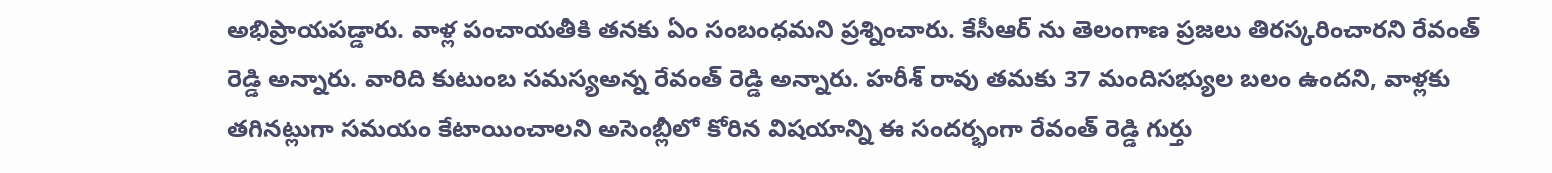అభిప్రాయపడ్డారు. వాళ్ల పంచాయతీకి తనకు ఏం సంబంధమని ప్రశ్నించారు. కేసీఆర్ ను తెలంగాణ ప్రజలు తిరస్కరించారని రేవంత్ రెడ్డి అన్నారు. వారిది కుటుంబ సమస్యఅన్న రేవంత్ రెడ్డి అన్నారు. హరీశ్ రావు తమకు 37 మందిసభ్యుల బలం ఉందని, వాళ్లకు తగినట్లుగా సమయం కేటాయించాలని అసెంబ్లీలో కోరిన విషయాన్ని ఈ సందర్భంగా రేవంత్ రెడ్డి గుర్తు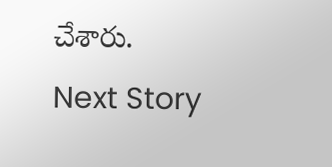చేశారు.
Next Story